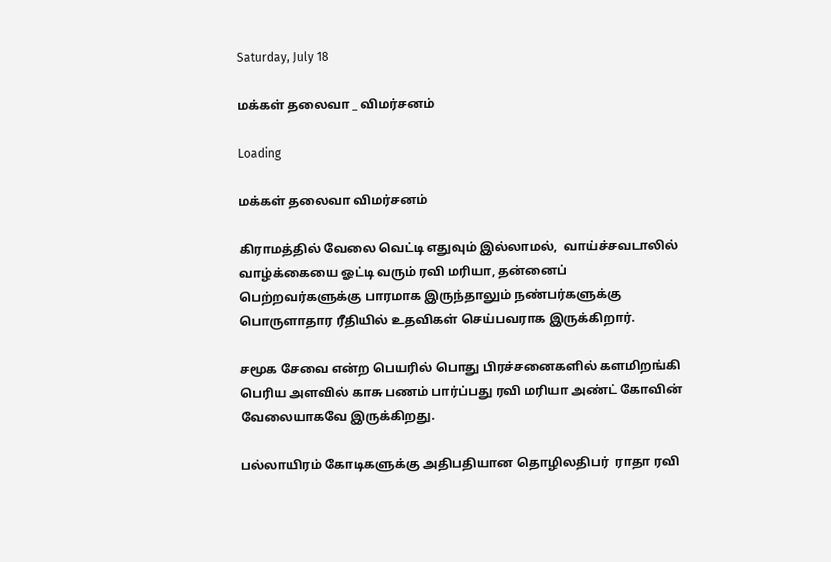Saturday, July 18

மக்கள் தலைவா _ விமர்சனம்

Loading

மக்கள் தலைவா விமர்சனம்

கிராமத்தில் வேலை வெட்டி எதுவும் இல்லாமல்,  வாய்ச்சவடாலில் வாழ்க்கையை ஓட்டி வரும் ரவி மரியா, தன்னைப் பெற்றவர்களுக்கு பாரமாக இருந்தாலும் நண்பர்களுக்கு பொருளாதார ரீதியில் உதவிகள் செய்பவராக இருக்கிறார்.

சமூக சேவை என்ற பெயரில் பொது பிரச்சனைகளில் களமிறங்கி பெரிய அளவில் காசு பணம் பார்ப்பது ரவி மரியா அண்ட் கோவின் வேலையாகவே இருக்கிறது.

பல்லாயிரம் கோடிகளுக்கு அதிபதியான தொழிலதிபர்  ராதா ரவி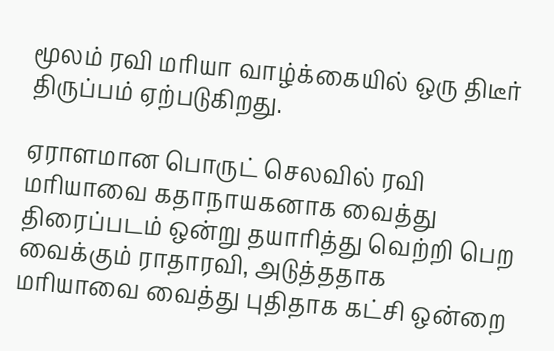மூலம் ரவி மரியா வாழ்க்கையில் ஒரு திடீர் திருப்பம் ஏற்படுகிறது.

ஏராளமான பொருட் செலவில் ரவி மரியாவை கதாநாயகனாக வைத்து திரைப்படம் ஒன்று தயாரித்து வெற்றி பெற வைக்கும் ராதாரவி, அடுத்ததாக  மரியாவை வைத்து புதிதாக கட்சி ஒன்றை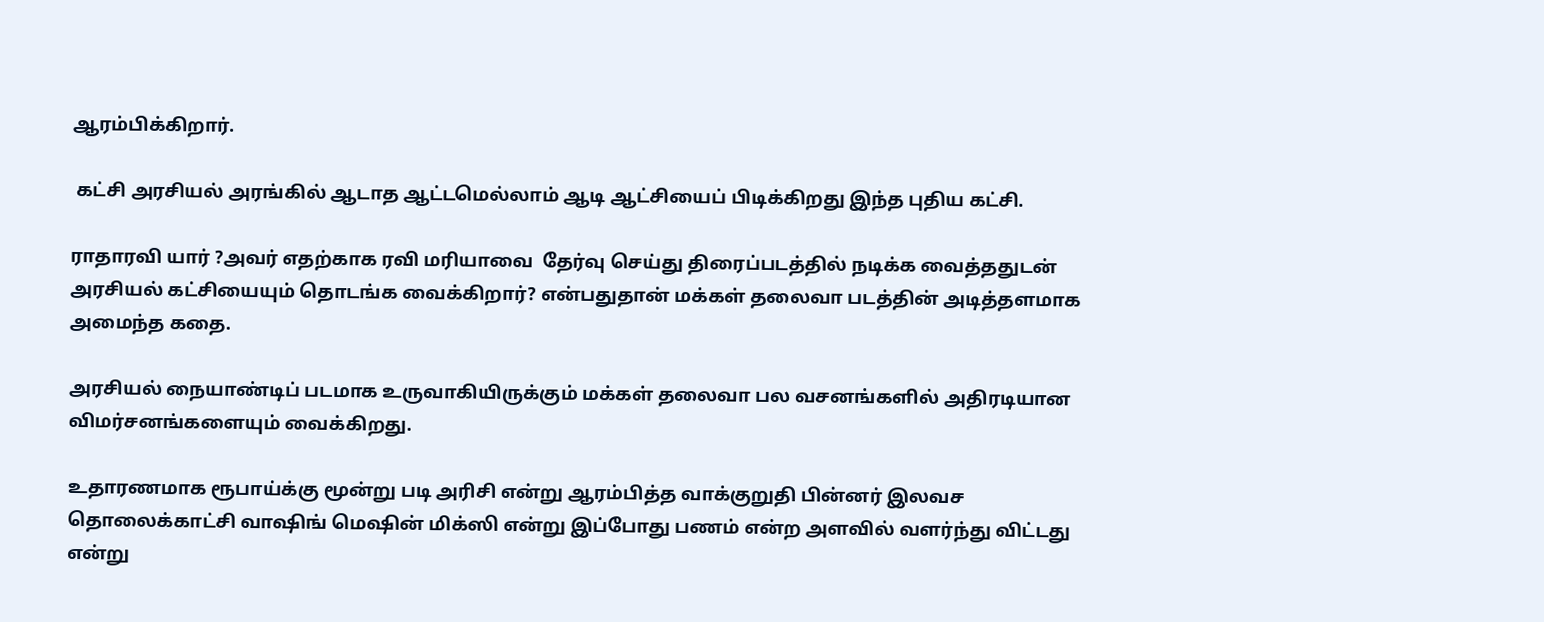ஆரம்பிக்கிறார்.

 கட்சி அரசியல் அரங்கில் ஆடாத ஆட்டமெல்லாம் ஆடி ஆட்சியைப் பிடிக்கிறது இந்த புதிய கட்சி.

ராதாரவி யார் ?அவர் எதற்காக ரவி மரியாவை  தேர்வு செய்து திரைப்படத்தில் நடிக்க வைத்ததுடன் அரசியல் கட்சியையும் தொடங்க வைக்கிறார்? என்பதுதான் மக்கள் தலைவா படத்தின் அடித்தளமாக அமைந்த கதை.

அரசியல் நையாண்டிப் படமாக உருவாகியிருக்கும் மக்கள் தலைவா பல வசனங்களில் அதிரடியான விமர்சனங்களையும் வைக்கிறது.

உதாரணமாக ரூபாய்க்கு மூன்று படி அரிசி என்று ஆரம்பித்த வாக்குறுதி பின்னர் இலவச தொலைக்காட்சி வாஷிங் மெஷின் மிக்ஸி என்று இப்போது பணம் என்ற அளவில் வளர்ந்து விட்டது என்று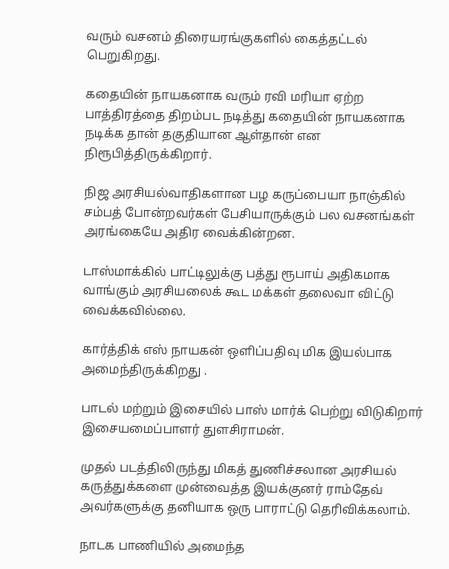வரும் வசனம் திரையரங்குகளில் கைத்தட்டல் பெறுகிறது.

கதையின் நாயகனாக வரும் ரவி மரியா ஏற்ற பாத்திரத்தை திறம்பட நடித்து கதையின் நாயகனாக நடிக்க தான் தகுதியான ஆள்தான் என நிரூபித்திருக்கிறார்.

நிஜ அரசியல்வாதிகளான பழ கருப்பையா நாஞ்கில் சம்பத் போன்றவர்கள் பேசியாருக்கும் பல வசனங்கள் அரங்கையே அதிர வைக்கின்றன.

டாஸ்மாக்கில் பாட்டிலுக்கு பத்து ரூபாய் அதிகமாக வாங்கும் அரசியலைக் கூட மக்கள் தலைவா விட்டு வைக்கவில்லை.

கார்த்திக் எஸ் நாயகன் ஒளிப்பதிவு மிக இயல்பாக அமைந்திருக்கிறது .

பாடல் மற்றும் இசையில் பாஸ் மார்க் பெற்று விடுகிறார் இசையமைப்பாளர் துளசிராமன்.

முதல் படத்திலிருந்து மிகத் துணிச்சலான அரசியல் கருத்துக்களை முன்வைத்த இயக்குனர் ராம்தேவ் அவர்களுக்கு தனியாக ஒரு பாராட்டு தெரிவிக்கலாம்.

நாடக பாணியில் அமைந்த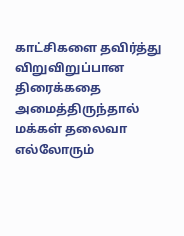காட்சிகளை தவிர்த்து விறுவிறுப்பான திரைக்கதை அமைத்திருந்தால் மக்கள் தலைவா எல்லோரும்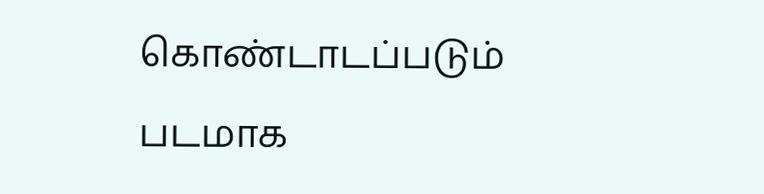கொண்டாடப்படும் படமாக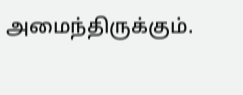அமைந்திருக்கும்.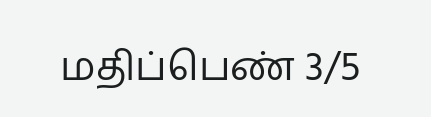மதிப்பெண் 3/5